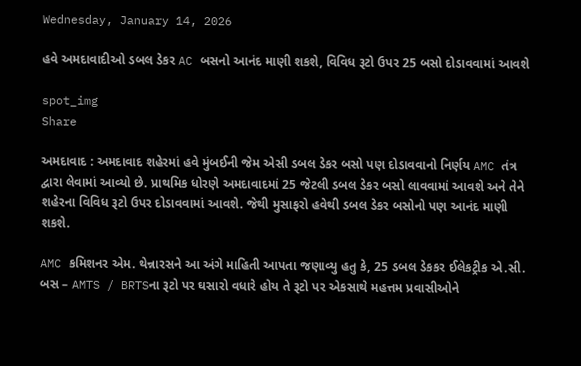Wednesday, January 14, 2026

હવે અમદાવાદીઓ ડબલ ડેકર AC બસનો આનંદ માણી શકશે, વિવિધ રૂટો ઉપર 25 બસો દોડાવવામાં આવશે

spot_img
Share

અમદાવાદ : અમદાવાદ શહેરમાં હવે મુંબઈની જેમ એસી ડબલ ડેકર બસો પણ દોડાવવાનો નિર્ણય AMC તંત્ર દ્વારા લેવામાં આવ્યો છે. પ્રાથમિક ધોરણે અમદાવાદમાં 25 જેટલી ડબલ ડેકર બસો લાવવામાં આવશે અને તેને શહેરના વિવિધ રૂટો ઉપર દોડાવવામાં આવશે. જેથી મુસાફરો હવેથી ડબલ ડેકર બસોનો પણ આનંદ માણી શકશે.

AMC કમિશનર એમ. થેન્નારસને આ અંગે માહિતી આપતા જણાવ્યુ હતુ કે, 25 ડબલ ડેકકર ઈલેકટ્રીક એ.સી. બસ – AMTS / BRTSના રૂટો પર ઘસારો વધારે હોય તે રૂટો પર એકસાથે મહત્તમ પ્રવાસીઓને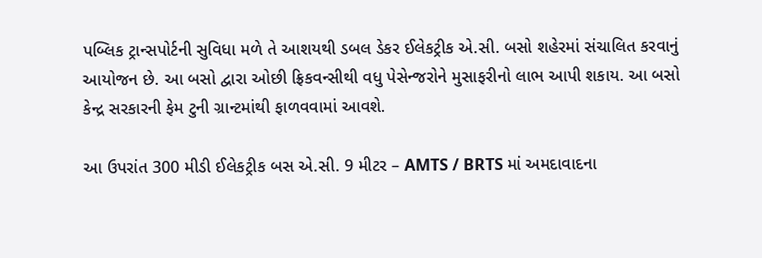પબ્લિક ટ્રાન્સપોર્ટની સુવિધા મળે તે આશયથી ડબલ ડેકર ઈલેકટ્રીક એ.સી. બસો શહેરમાં સંચાલિત કરવાનું આયોજન છે. આ બસો દ્વારા ઓછી ફ્રિકવન્સીથી વધુ પેસેન્જરોને મુસાફરીનો લાભ આપી શકાય. આ બસો કેન્દ્ર સરકારની ફેમ ટુની ગ્રાન્ટમાંથી ફાળવવામાં આવશે.

આ ઉપરાંત 300 મીડી ઈલેકટ્રીક બસ એ.સી. 9 મીટર – AMTS / BRTS માં અમદાવાદના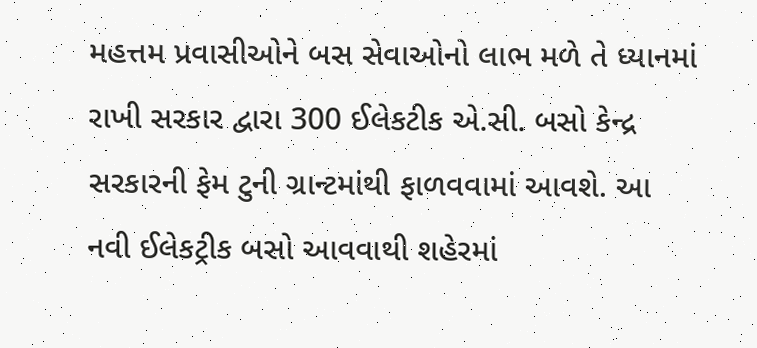મહત્તમ પ્રવાસીઓને બસ સેવાઓનો લાભ મળે તે ધ્યાનમાં રાખી સરકાર દ્વારા 300 ઈલેકટીક એ.સી. બસો કેન્દ્ર સરકારની ફેમ ટુની ગ્રાન્ટમાંથી ફાળવવામાં આવશે. આ નવી ઈલેકટ્રીક બસો આવવાથી શહેરમાં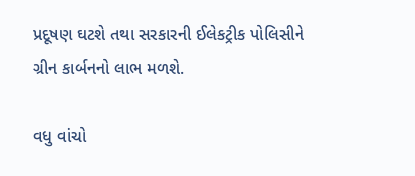પ્રદૂષણ ઘટશે તથા સરકારની ઈલેકટ્રીક પોલિસીને ગ્રીન કાર્બનનો લાભ મળશે.

વધુ વાંચો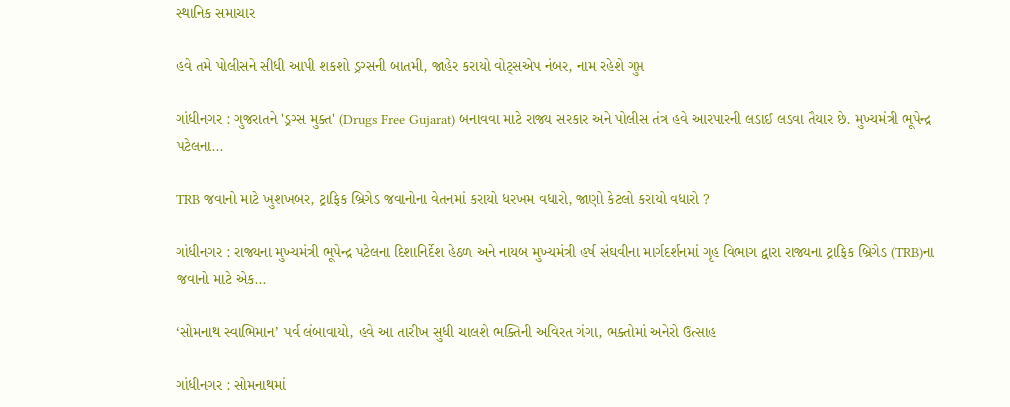સ્થાનિક સમાચાર

હવે તમે પોલીસને સીધી આપી શકશો ડ્રગ્સની બાતમી, જાહેર કરાયો વોટ્સએપ નંબર, નામ રહેશે ગુપ્ત

ગાંધીનગર : ગુજરાતને 'ડ્રગ્સ મુક્ત' (Drugs Free Gujarat) બનાવવા માટે રાજ્ય સરકાર અને પોલીસ તંત્ર હવે આરપારની લડાઈ લડવા તૈયાર છે. મુખ્યમંત્રી ભૂપેન્દ્ર પટેલના...

TRB જવાનો માટે ખુશખબર, ટ્રાફિક બ્રિગેડ જવાનોના વેતનમાં કરાયો ધરખમ વધારો, જાણો કેટલો કરાયો વધારો ?

ગાંધીનગર : રાજ્યના મુખ્યમંત્રી ભૂપેન્દ્ર પટેલના દિશાનિર્દેશ હેઠળ અને નાયબ મુખ્યમંત્રી હર્ષ સંઘવીના માર્ગદર્શનમાં ગૃહ વિભાગ દ્વારા રાજ્યના ટ્રાફિક બ્રિગેડ (TRB)ના જવાનો માટે એક...

‘સોમનાથ સ્વાભિમાન’ પર્વ લંબાવાયો, હવે આ તારીખ સુધી ચાલશે ભક્તિની અવિરત ગંગા, ભક્તોમાં અનેરો ઉત્સાહ

ગાંધીનગર : સોમનાથમાં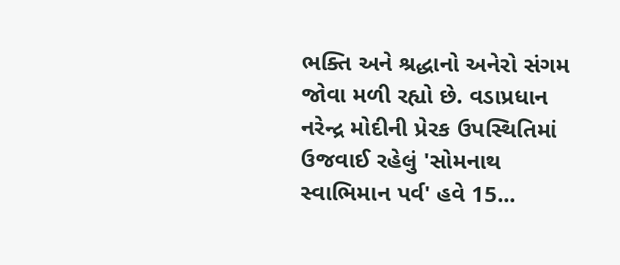ભક્તિ અને શ્રદ્ધાનો અનેરો સંગમ જોવા મળી રહ્યો છે. વડાપ્રધાન નરેન્દ્ર મોદીની પ્રેરક ઉપસ્થિતિમાં ઉજવાઈ રહેલું 'સોમનાથ સ્વાભિમાન પર્વ' હવે 15...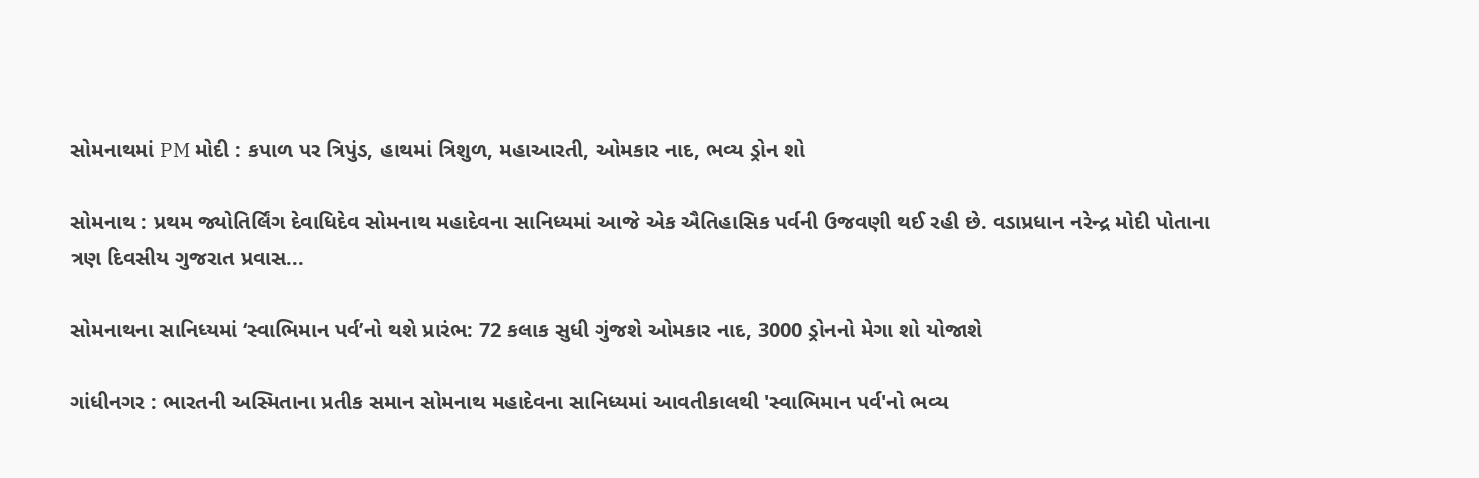સોમનાથમાં PM મોદી : કપાળ પર ત્રિપુંડ, હાથમાં ત્રિશુળ, મહાઆરતી, ઓમકાર નાદ, ભવ્ય ડ્રોન શો

સોમનાથ : પ્રથમ જ્યોતિર્લિંગ દેવાધિદેવ સોમનાથ મહાદેવના સાનિધ્યમાં આજે એક ઐતિહાસિક પર્વની ઉજવણી થઈ રહી છે. વડાપ્રધાન નરેન્દ્ર મોદી પોતાના ત્રણ દિવસીય ગુજરાત પ્રવાસ...

સોમનાથના સાનિધ્યમાં ‘સ્વાભિમાન પર્વ’નો થશે પ્રારંભ: 72 કલાક સુધી ગુંજશે ઓમકાર નાદ, 3000 ડ્રોનનો મેગા શો યોજાશે

ગાંધીનગર : ભારતની અસ્મિતાના પ્રતીક સમાન સોમનાથ મહાદેવના સાનિધ્યમાં આવતીકાલથી 'સ્વાભિમાન પર્વ'નો ભવ્ય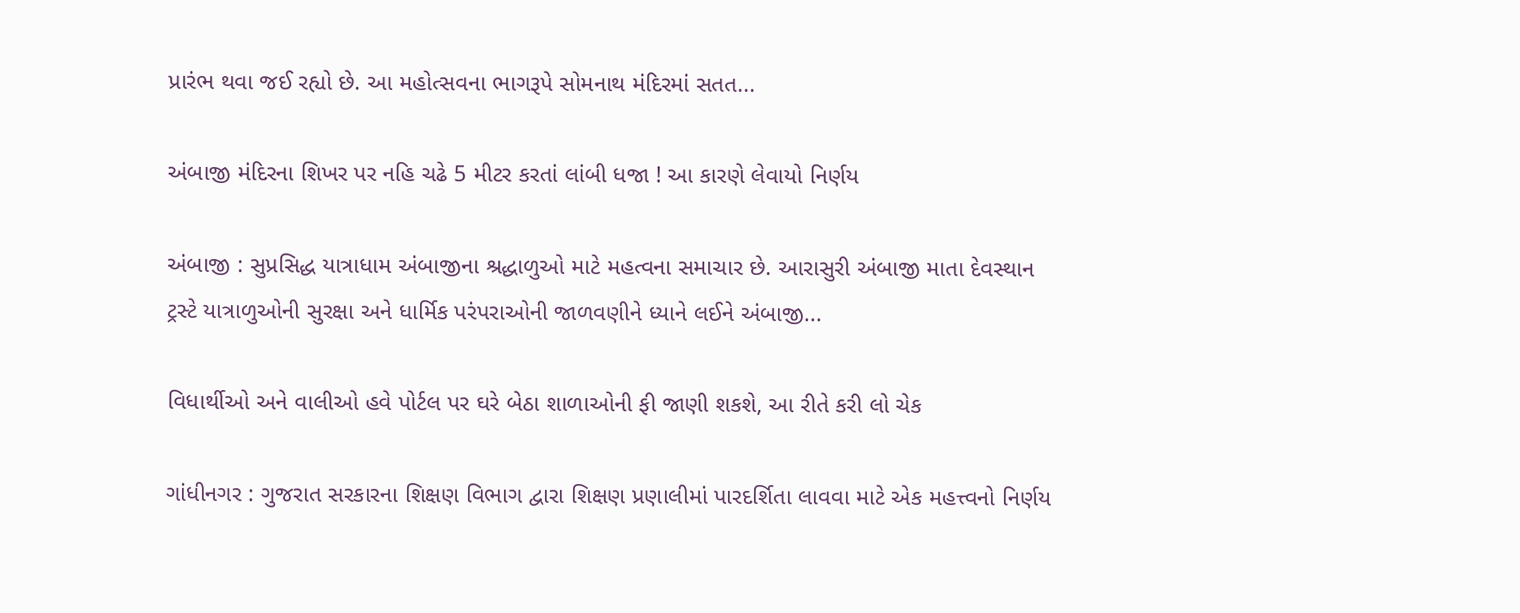પ્રારંભ થવા જઈ રહ્યો છે. આ મહોત્સવના ભાગરૂપે સોમનાથ મંદિરમાં સતત...

અંબાજી મંદિરના શિખર પર નહિ ચઢે 5 મીટર કરતાં લાંબી ધજા ! આ કારણે લેવાયો નિર્ણય

અંબાજી : સુપ્રસિદ્ધ યાત્રાધામ અંબાજીના શ્રદ્ધાળુઓ માટે મહત્વના સમાચાર છે. આરાસુરી અંબાજી માતા દેવસ્થાન ટ્રસ્ટે યાત્રાળુઓની સુરક્ષા અને ધાર્મિક પરંપરાઓની જાળવણીને ધ્યાને લઈને અંબાજી...

વિધાર્થીઓ અને વાલીઓ હવે પોર્ટલ પર ઘરે બેઠા શાળાઓની ફી જાણી શકશે, આ રીતે કરી લો ચેક

ગાંધીનગર : ગુજરાત સરકારના શિક્ષણ વિભાગ દ્વારા શિક્ષણ પ્રણાલીમાં પારદર્શિતા લાવવા માટે એક મહત્ત્વનો નિર્ણય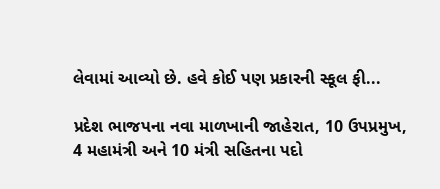લેવામાં આવ્યો છે. હવે કોઈ પણ પ્રકારની સ્કૂલ ફી...

પ્રદેશ ભાજપના નવા માળખાની જાહેરાત, 10 ઉપપ્રમુખ, 4 મહામંત્રી અને 10 મંત્રી સહિતના પદો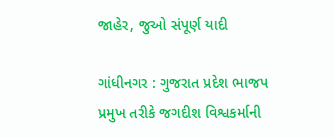જાહેર, જુઓ સંપૂર્ણ યાદી

ગાંધીનગર : ગુજરાત પ્રદેશ ભાજપ પ્રમુખ તરીકે જગદીશ વિશ્વકર્માની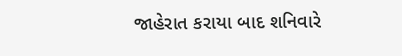જાહેરાત કરાયા બાદ શનિવારે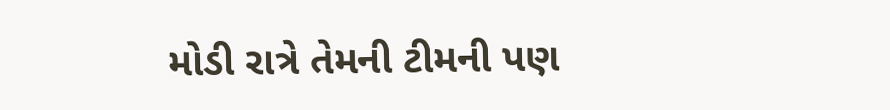મોડી રાત્રે તેમની ટીમની પણ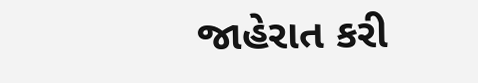જાહેરાત કરી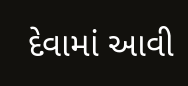દેવામાં આવી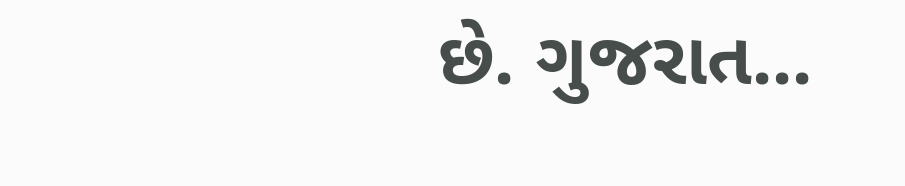છે. ગુજરાત...